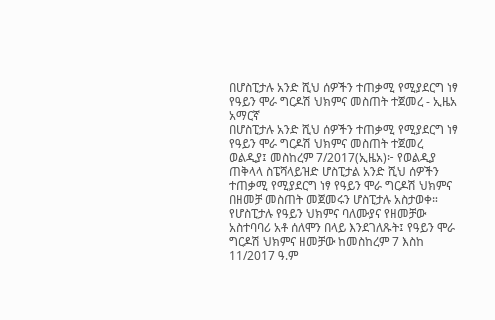በሆስፒታሉ አንድ ሺህ ሰዎችን ተጠቃሚ የሚያደርግ ነፃ የዓይን ሞራ ግርዶሽ ህክምና መስጠት ተጀመረ - ኢዜአ አማርኛ
በሆስፒታሉ አንድ ሺህ ሰዎችን ተጠቃሚ የሚያደርግ ነፃ የዓይን ሞራ ግርዶሽ ህክምና መስጠት ተጀመረ
ወልዲያ፤ መስከረም 7/2017(ኢዜአ)፦ የወልዲያ ጠቅላላ ስፔሻላይዝድ ሆስፒታል አንድ ሺህ ሰዎችን ተጠቃሚ የሚያደርግ ነፃ የዓይን ሞራ ግርዶሽ ህክምና በዘመቻ መስጠት መጀመሩን ሆስፒታሉ አስታወቀ።
የሆስፒታሉ የዓይን ህክምና ባለሙያና የዘመቻው አስተባባሪ አቶ ሰለሞን በላይ እንደገለጹት፤ የዓይን ሞራ ግርዶሽ ህክምና ዘመቻው ከመስከረም 7 እስከ 11/2017 ዓ.ም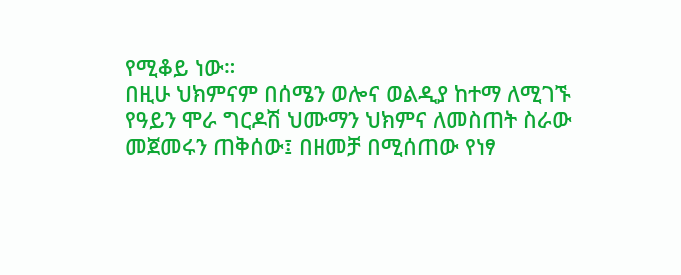የሚቆይ ነው።
በዚሁ ህክምናም በሰሜን ወሎና ወልዲያ ከተማ ለሚገኙ የዓይን ሞራ ግርዶሽ ህሙማን ህክምና ለመስጠት ስራው መጀመሩን ጠቅሰው፤ በዘመቻ በሚሰጠው የነፃ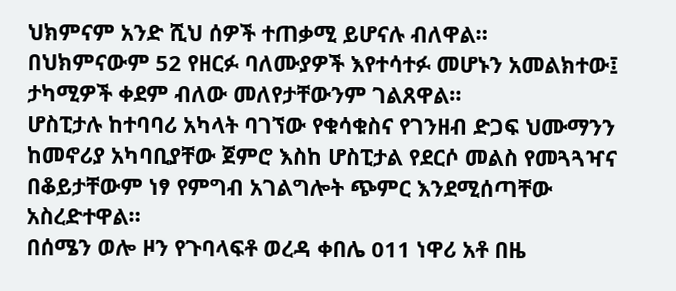ህክምናም አንድ ሺህ ሰዎች ተጠቃሚ ይሆናሉ ብለዋል።
በህክምናውም 52 የዘርፉ ባለሙያዎች እየተሳተፉ መሆኑን አመልክተው፤ ታካሚዎች ቀደም ብለው መለየታቸውንም ገልጸዋል።
ሆስፒታሉ ከተባባሪ አካላት ባገኘው የቁሳቁስና የገንዘብ ድጋፍ ህሙማንን ከመኖሪያ አካባቢያቸው ጀምሮ እስከ ሆስፒታል የደርሶ መልስ የመጓጓዣና በቆይታቸውም ነፃ የምግብ አገልግሎት ጭምር እንደሚሰጣቸው አስረድተዋል።
በሰሜን ወሎ ዞን የጉባላፍቶ ወረዳ ቀበሌ 011 ነዋሪ አቶ በዜ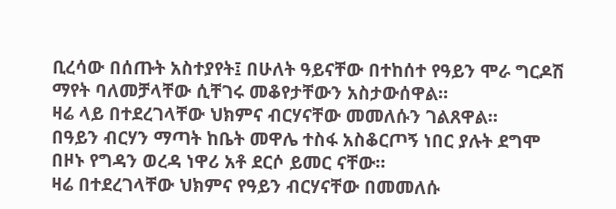ቢረሳው በሰጡት አስተያየት፤ በሁለት ዓይናቸው በተከሰተ የዓይን ሞራ ግርዶሽ ማየት ባለመቻላቸው ሲቸገሩ መቆየታቸውን አስታውሰዋል።
ዛሬ ላይ በተደረገላቸው ህክምና ብርሃናቸው መመለሱን ገልጸዋል።
በዓይን ብርሃን ማጣት ከቤት መዋሌ ተስፋ አስቆርጦኝ ነበር ያሉት ደግሞ በዞኑ የግዳን ወረዳ ነዋሪ አቶ ደርሶ ይመር ናቸው።
ዛሬ በተደረገላቸው ህክምና የዓይን ብርሃናቸው በመመለሱ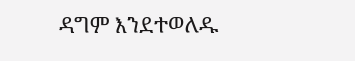ዳግም እንደተወለዱ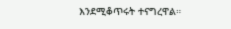እንደሚቆጥሩት ተናግረዋል።